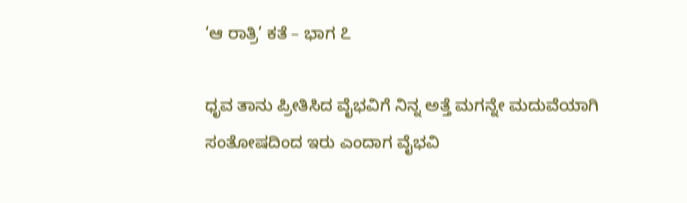‘ಆ ರಾತ್ರಿ’ ಕತೆ – ಭಾಗ ೭

ಧೃವ ತಾನು ಪ್ರೀತಿಸಿದ ವೈಭವಿಗೆ ನಿನ್ನ ಅತ್ತೆ ಮಗನ್ನೇ ಮದುವೆಯಾಗಿ ಸಂತೋಷದಿಂದ ಇರು ಎಂದಾಗ ವೈಭವಿ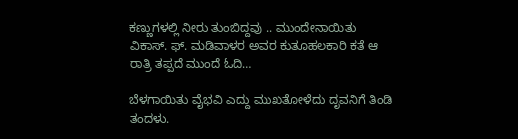ಕಣ್ಣುಗಳಲ್ಲಿ ನೀರು ತುಂಬಿದ್ದವು .. ಮುಂದೇನಾಯಿತು ವಿಕಾಸ್. ಫ್. ಮಡಿವಾಳರ ಅವರ ಕುತೂಹಲಕಾರಿ ಕತೆ ಆ ರಾತ್ರಿ ತಪ್ಪದೆ ಮುಂದೆ ಓದಿ…

ಬೆಳಗಾಯಿತು ವೈಭವಿ ಎದ್ದು ಮುಖತೋಳೆದು ದೃವನಿಗೆ ತಿಂಡಿ ತಂದಳು.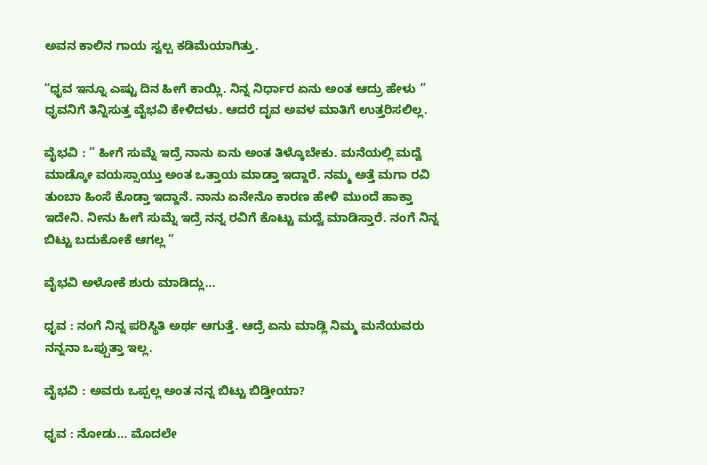ಅವನ ಕಾಲಿನ ಗಾಯ ಸ್ವಲ್ಪ ಕಡಿಮೆಯಾಗಿತ್ತು.

“ಧೃವ ಇನ್ನೂ ಎಷ್ಟು ದಿನ ಹೀಗೆ ಕಾಯ್ಲಿ. ನಿನ್ನ ನಿರ್ಧಾರ ಏನು ಅಂತ ಆದ್ರು ಹೇಳು ” ಧೃವನಿಗೆ ತಿನ್ನಿಸುತ್ತ ವೈಭವಿ ಕೇಳಿದಳು. ಆದರೆ ದೃವ ಅವಳ ಮಾತಿಗೆ ಉತ್ತರಿಸಲಿಲ್ಲ.

ವೈಭವಿ : ” ಹೀಗೆ ಸುಮ್ನೆ ಇದ್ರೆ ನಾನು ಏನು ಅಂತ ತಿಳ್ಕೊಬೇಕು. ಮನೆಯಲ್ಲಿ ಮದ್ವೆ ಮಾಡ್ಕೋ ವಯಸ್ಸಾಯ್ತು ಅಂತ ಒತ್ತಾಯ ಮಾಡ್ತಾ ಇದ್ದಾರೆ. ನಮ್ಮ ಅತ್ತೆ ಮಗಾ ರವಿ ತುಂಬಾ ಹಿಂಸೆ ಕೊಡ್ತಾ ಇದ್ದಾನೆ. ನಾನು ಏನೇನೊ ಕಾರಣ ಹೇಳಿ ಮುಂದೆ ಹಾಕ್ತಾ ಇದೇನಿ. ನೀನು ಹೀಗೆ ಸುಮ್ನೆ ಇದ್ರೆ ನನ್ನ ರವಿಗೆ ಕೊಟ್ಟು ಮದ್ವೆ ಮಾಡಿಸ್ತಾರೆ. ನಂಗೆ ನಿನ್ನ ಬಿಟ್ಟು ಬದುಕೋಕೆ ಆಗಲ್ಲ ”

ವೈಭವಿ ಅಳೋಕೆ ಶುರು ಮಾಡಿದ್ಲು…

ಧೃವ : ನಂಗೆ ನಿನ್ನ ಪರಿಸ್ಥಿತಿ ಅರ್ಥ ಆಗುತ್ತೆ. ಆದ್ರೆ ಏನು ಮಾಡ್ಲಿ ನಿಮ್ಮ ಮನೆಯವರು ನನ್ನನಾ ಒಪ್ಪುತ್ತಾ ಇಲ್ಲ.

ವೈಭವಿ : ಅವರು ಒಪ್ಪಲ್ಲ ಅಂತ ನನ್ನ ಬಿಟ್ಟು ಬಿಡ್ತೀಯಾ?

ಧೃವ : ನೋಡು… ಮೊದಲೇ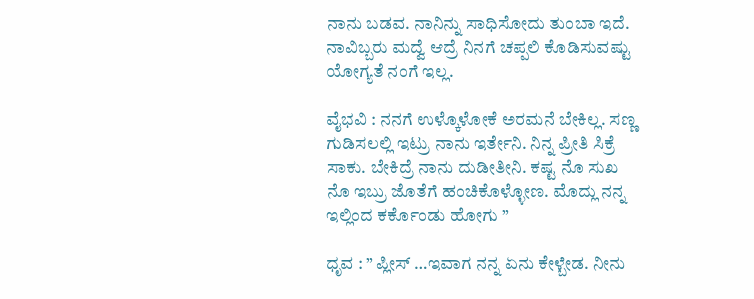ನಾನು ಬಡವ. ನಾನಿನ್ನು ಸಾಧಿಸೋದು ತುಂಬಾ ಇದೆ. ನಾವಿಬ್ಬರು ಮದ್ವೆ ಆದ್ರೆ ನಿನಗೆ ಚಪ್ಪಲಿ ಕೊಡಿಸುವಷ್ಟು ಯೋಗ್ಯತೆ ನಂಗೆ ಇಲ್ಲ.

ವೈಭವಿ : ನನಗೆ ಉಳ್ಕೊಳೋಕೆ ಅರಮನೆ ಬೇಕಿಲ್ಲ. ಸಣ್ಣ ಗುಡಿಸಲಲ್ಲಿ ಇಟ್ರು ನಾನು ಇರ್ತೇನಿ. ನಿನ್ನ ಪ್ರೀತಿ ಸಿಕ್ರೆ ಸಾಕು. ಬೇಕಿದ್ರೆ ನಾನು ದುಡೀತೀನಿ. ಕಷ್ಟ ನೊ ಸುಖ ನೊ ಇಬ್ರು ಜೊತೆಗೆ ಹಂಚಿಕೊಳ್ಳೋಣ. ಮೊದ್ಲು ನನ್ನ ಇಲ್ಲಿಂದ ಕರ್ಕೊಂಡು ಹೋಗು ”

ಧೃವ : ” ಪ್ಲೀಸ್ …ಇವಾಗ ನನ್ನ ಏನು ಕೇಳ್ಬೇಡ. ನೀನು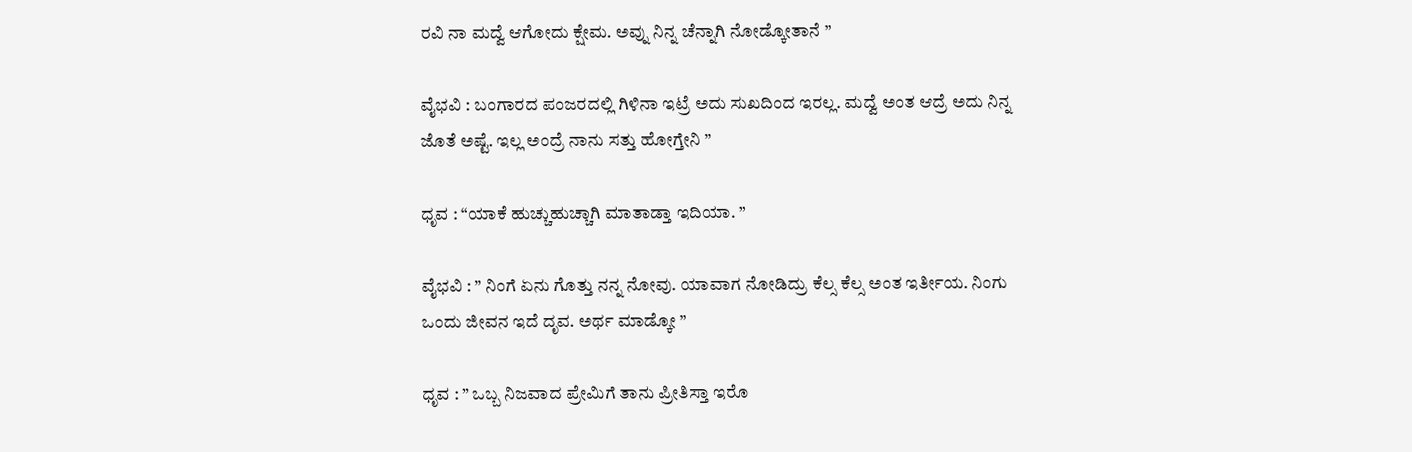ರವಿ ನಾ ಮದ್ವೆ ಆಗೋದು ಕ್ಷೇಮ. ಅವ್ನು ನಿನ್ನ ಚೆನ್ನಾಗಿ ನೋಡ್ಕೋತಾನೆ ”

ವೈಭವಿ : ಬಂಗಾರದ ಪಂಜರದಲ್ಲಿ ಗಿಳಿನಾ ಇಟ್ರೆ ಅದು ಸುಖದಿಂದ ಇರಲ್ಲ. ಮದ್ವೆ ಅಂತ ಆದ್ರೆ ಅದು ನಿನ್ನ ಜೊತೆ ಅಷ್ಟೆ. ಇಲ್ಲ ಅಂದ್ರೆ ನಾನು ಸತ್ತು ಹೋಗ್ತೇನಿ ”

ಧೃವ : “ಯಾಕೆ ಹುಚ್ಚುಹುಚ್ಚಾಗಿ ಮಾತಾಡ್ತಾ ಇದಿಯಾ. ”

ವೈಭವಿ : ” ನಿಂಗೆ ಏನು ಗೊತ್ತು ನನ್ನ ನೋವು. ಯಾವಾಗ ನೋಡಿದ್ರು ಕೆಲ್ಸ ಕೆಲ್ಸ ಅಂತ ಇರ್ತೀಯ. ನಿಂಗು ಒಂದು ಜೀವನ ಇದೆ ದೃವ. ಅರ್ಥ ಮಾಡ್ಕೋ ”

ಧೃವ : ” ಒಬ್ಬ ನಿಜವಾದ ಪ್ರೇಮಿಗೆ ತಾನು ಪ್ರೀತಿಸ್ತಾ ಇರೊ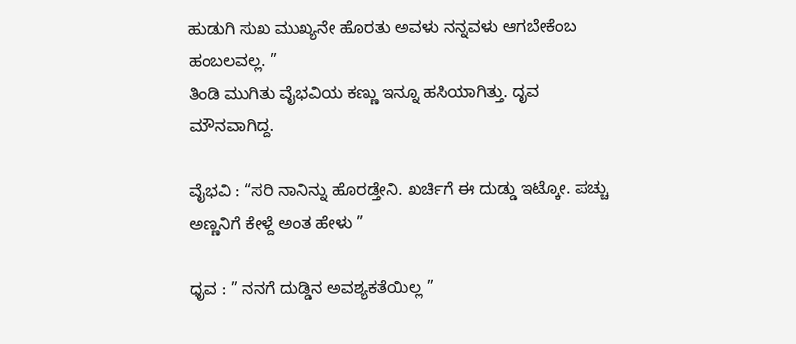ಹುಡುಗಿ ಸುಖ ಮುಖ್ಯನೇ ಹೊರತು ಅವಳು ನನ್ನವಳು ಆಗಬೇಕೆಂಬ ಹಂಬಲವಲ್ಲ. ”
ತಿಂಡಿ ಮುಗಿತು ವೈಭವಿಯ ಕಣ್ಣು ಇನ್ನೂ ಹಸಿಯಾಗಿತ್ತು. ದೃವ ಮೌನವಾಗಿದ್ದ.

ವೈಭವಿ : “ಸರಿ ನಾನಿನ್ನು ಹೊರಡ್ತೇನಿ. ಖರ್ಚಿಗೆ ಈ ದುಡ್ಡು ಇಟ್ಕೋ. ಪಚ್ಚು ಅಣ್ಣನಿಗೆ ಕೇಳ್ದೆ ಅಂತ ಹೇಳು ”

ಧೃವ : ” ನನಗೆ ದುಡ್ಡಿನ ಅವಶ್ಯಕತೆಯಿಲ್ಲ ”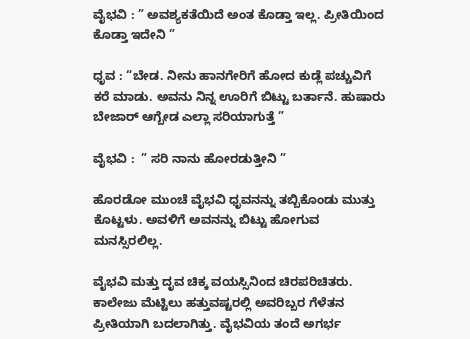ವೈಭವಿ : ” ಅವಶ್ಯಕತೆಯಿದೆ ಅಂತ ಕೊಡ್ತಾ ಇಲ್ಲ. ಪ್ರೀತಿಯಿಂದ ಕೊಡ್ತಾ ಇದೇನಿ ”

ಧೃವ : “ಬೇಡ. ನೀನು ಹಾನಗೇರಿಗೆ ಹೋದ ಕುಡ್ಲೆ ಪಚ್ಚುವಿಗೆ ಕರೆ ಮಾಡು. ಅವನು ನಿನ್ನ ಊರಿಗೆ ಬಿಟ್ಟು ಬರ್ತಾನೆ. ಹುಷಾರು ಬೇಜಾರ್ ಆಗ್ಬೇಡ ಎಲ್ಲಾ ಸರಿಯಾಗುತ್ತೆ ”

ವೈಭವಿ :  ” ಸರಿ ನಾನು ಹೋರಡುತ್ತೀನಿ ”

ಹೊರಡೋ ಮುಂಚೆ ವೈಭವಿ ಧೃವನನ್ನು ತಬ್ಬಿಕೊಂಡು ಮುತ್ತು ಕೊಟ್ಟಳು. ಅವಳಿಗೆ ಅವನನ್ನು ಬಿಟ್ಟು ಹೋಗುವ ಮನಸ್ಸಿರಲಿಲ್ಲ.

ವೈಭವಿ ಮತ್ತು ದೃವ ಚಿಕ್ಕ ವಯಸ್ಸಿನಿಂದ ಚಿರಪರಿಚಿತರು. ಕಾಲೇಜು ಮೆಟ್ಟಿಲು ಹತ್ತುವಷ್ಟರಲ್ಲಿ ಅವರಿಬ್ಬರ ಗೆಳೆತನ ಪ್ರೀತಿಯಾಗಿ ಬದಲಾಗಿತ್ತು. ವೈಭವಿಯ ತಂದೆ ಅಗರ್ಭ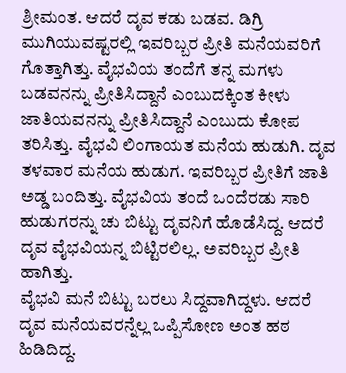ಶ್ರೀಮಂತ. ಆದರೆ ದೃವ ಕಡು ಬಡವ. ಡಿಗ್ರಿ ಮುಗಿಯುವಷ್ಟರಲ್ಲಿ ಇವರಿಬ್ಬರ ಪ್ರೀತಿ ಮನೆಯವರಿಗೆ ಗೊತ್ತಾಗಿತ್ತು. ವೈಭವಿಯ ತಂದೆಗೆ ತನ್ನ ಮಗಳು ಬಡವನನ್ನು ಪ್ರೀತಿಸಿದ್ದಾನೆ ಎಂಬುದಕ್ಕಿಂತ ಕೀಳು ಜಾತಿಯವನನ್ನು ಪ್ರೀತಿಸಿದ್ದಾನೆ ಎಂಬುದು ಕೋಪ ತರಿಸಿತ್ತು. ವೈಭವಿ ಲಿಂಗಾಯತ ಮನೆಯ ಹುಡುಗಿ. ದೃವ ತಳವಾರ ಮನೆಯ ಹುಡುಗ. ಇವರಿಬ್ಬರ ಪ್ರೀತಿಗೆ ಜಾತಿ ಅಡ್ಡ ಬಂದಿತ್ತು. ವೈಭವಿಯ ತಂದೆ ಒಂದೆರಡು ಸಾರಿ ಹುಡುಗರನ್ನು ಚು ಬಿಟ್ಟು ದೃವನಿಗೆ ಹೊಡೆಸಿದ್ದ. ಆದರೆ ದೃವ ವೈಭವಿಯನ್ನ ಬಿಟ್ಟಿರಲಿಲ್ಲ. ಅವರಿಬ್ಬರ ಪ್ರೀತಿ ಹಾಗಿತ್ತು.
ವೈಭವಿ ಮನೆ ಬಿಟ್ಟು ಬರಲು ಸಿದ್ದವಾಗಿದ್ದಳು. ಆದರೆ ದೃವ ಮನೆಯವರನ್ನೆಲ್ಲ ಒಪ್ಪಿಸೋಣ ಅಂತ ಹಠ ಹಿಡಿದಿದ್ದ.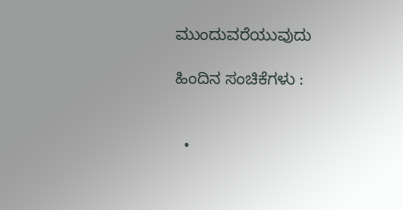ಮುಂದುವರೆಯುವುದು

ಹಿಂದಿನ ಸಂಚಿಕೆಗಳು :


  •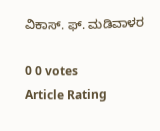ವಿಕಾಸ್. ಫ್. ಮಡಿವಾಳರ

0 0 votes
Article Rating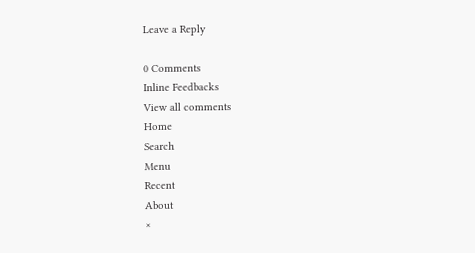Leave a Reply

0 Comments
Inline Feedbacks
View all comments
Home
Search
Menu
Recent
About
×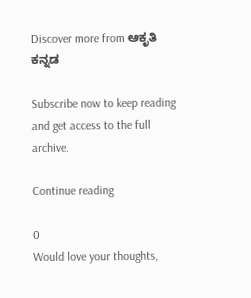Discover more from ಆಕೃತಿ ಕನ್ನಡ

Subscribe now to keep reading and get access to the full archive.

Continue reading

0
Would love your thoughts,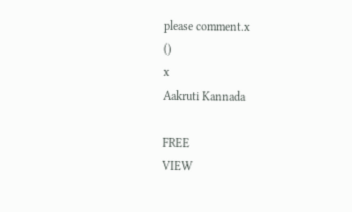please comment.x
()
x
Aakruti Kannada

FREE
VIEW